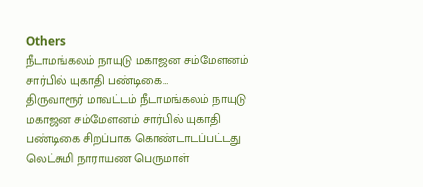Others
நீடாமங்கலம் நாயுடு மகாஜன சம்மேளனம் சார்பில் யுகாதி பண்டிகை…
திருவாரூர் மாவட்டம் நீடாமங்கலம் நாயுடு மகாஜன சம்மேளனம் சார்பில் யுகாதி பண்டிகை சிறப்பாக கொண்டாடப்பட்டது லெட்சுமி நாராயண பெருமாள்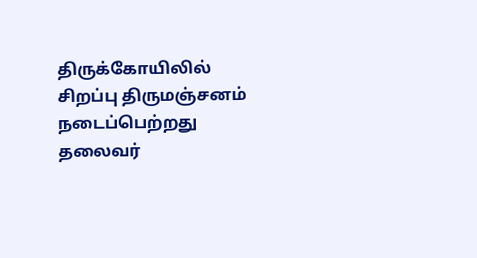திருக்கோயிலில் சிறப்பு திருமஞ்சனம் நடைப்பெற்றது தலைவர்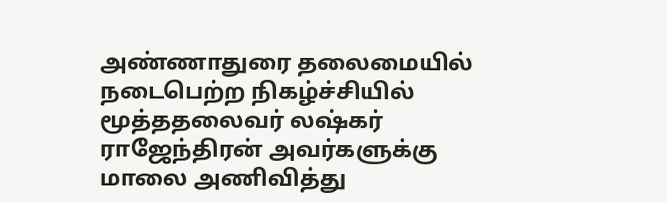அண்ணாதுரை தலைமையில் நடைபெற்ற நிகழ்ச்சியில் மூத்ததலைவர் லஷ்கர் ராஜேந்திரன் அவர்களுக்கு மாலை அணிவித்து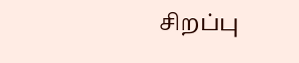சிறப்பு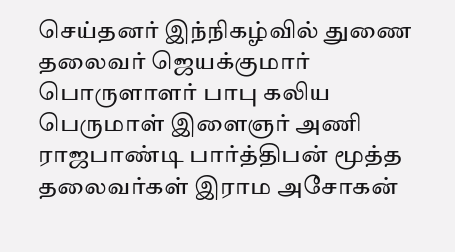செய்தனர் இந்நிகழ்வில் துணை தலைவர் ஜெயக்குமார் பொருளாளர் பாபு கலிய பெருமாள் இளைஞர் அணி ராஜபாண்டி பார்த்திபன் மூத்த தலைவர்கள் இராம அசோகன்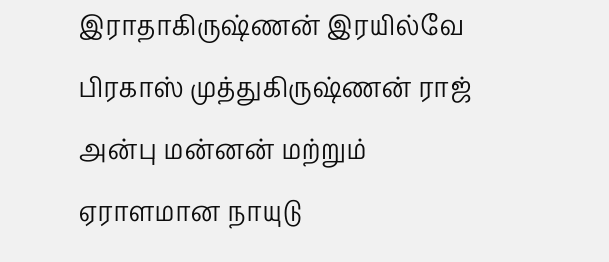இராதாகிருஷ்ணன் இரயில்வே பிரகாஸ் முத்துகிருஷ்ணன் ராஜ் அன்பு மன்னன் மற்றும் ஏராளமான நாயுடு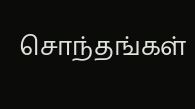சொந்தங்கள்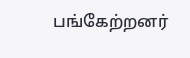பங்கேற்றனர்